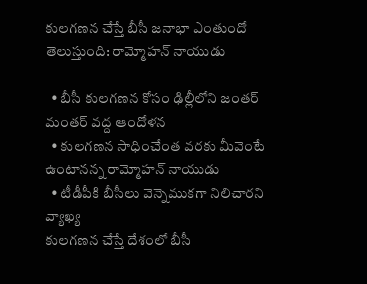కులగణన చేస్తే బీసీ జనాభా ఎంతుందో తెలుస్తుంది: రామ్మోహన్ నాయుడు

  • బీసీ కులగణన కోసం ఢిల్లీలోని జంతర్ మంతర్ వద్ద ఆందోళన
  • కులగణన సాధించేంత వరకు మీవెంటే ఉంటానన్న రామ్మోహన్ నాయుడు
  • టీడీపీకి బీసీలు వెన్నెముకగా నిలిచారని వ్యాఖ్య
కులగణన చేస్తే దేశంలో బీసీ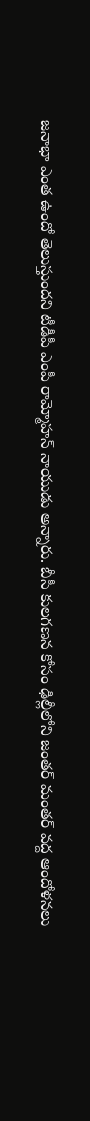జనాభా ఎంత ఉందో తెలుస్తుందని టీడీపీ ఎంపీ రామ్మోహన్ నాయుడు అన్నారు. బీసీ కులగణన కోసం ఢిల్లీలోని జంతర్ మంతర్ వద్ద ఆందోళనలు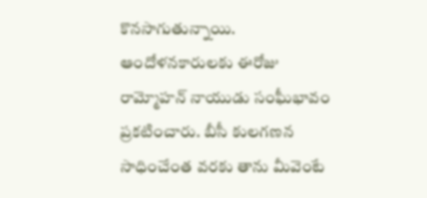కొనసాగుతున్నాయి. ఆందోళనకారులకు ఈరోజు రామ్మోహన్ నాయుడు సంఘీభావం ప్రకటించారు. బీసీ కులగణన సాధించేంత వరకు తాను మీవెంటే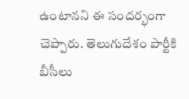ఉంటానని ఈ సందర్భంగా చెప్పారు. తెలుగుదేశం పార్టీకి బీసీలు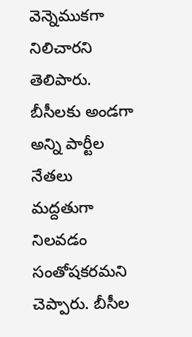వెన్నెముకగా నిలిచారని తెలిపారు. బీసీలకు అండగా అన్ని పార్టీల నేతలు మద్దతుగా నిలవడం సంతోషకరమని చెప్పారు. బీసీల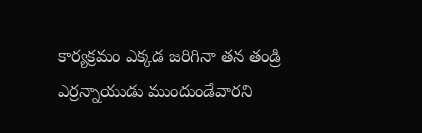కార్యక్రమం ఎక్కడ జరిగినా తన తండ్రి ఎర్రన్నాయుడు ముందుండేవారని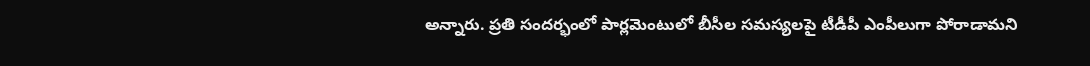అన్నారు. ప్రతి సందర్భంలో పార్లమెంటులో బీసీల సమస్యలపై టీడీపీ ఎంపీలుగా పోరాడామని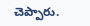చెప్పారు.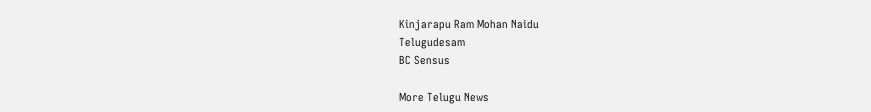Kinjarapu Ram Mohan Naidu
Telugudesam
BC Sensus

More Telugu News